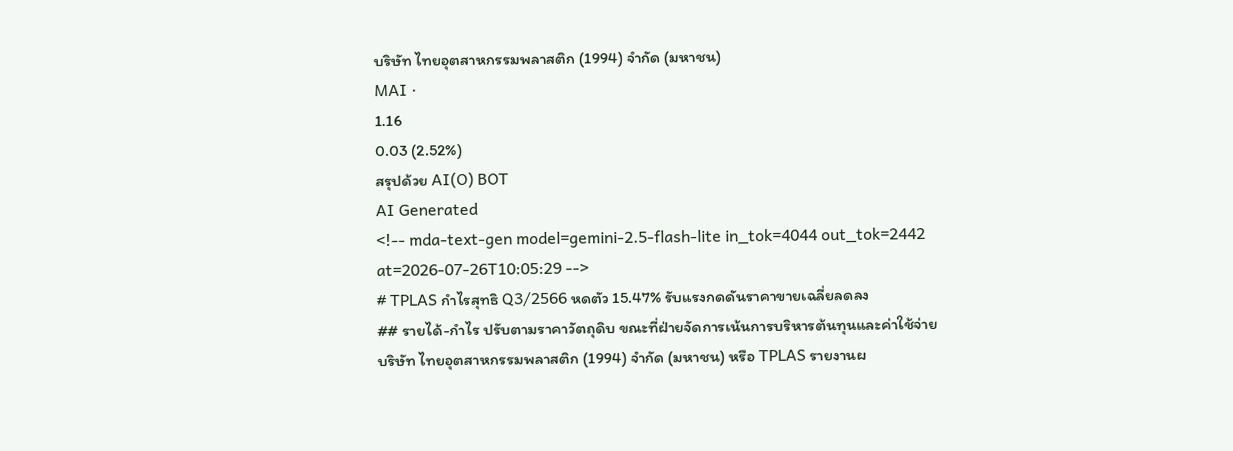บริษัท ไทยอุตสาหกรรมพลาสติก (1994) จำกัด (มหาชน)
MAI ·
1.16
0.03 (2.52%)
สรุปด้วย AI(O) BOT
AI Generated
<!-- mda-text-gen model=gemini-2.5-flash-lite in_tok=4044 out_tok=2442 at=2026-07-26T10:05:29 -->
# TPLAS กำไรสุทธิ Q3/2566 หดตัว 15.47% รับแรงกดดันราคาขายเฉลี่ยลดลง
## รายได้-กำไร ปรับตามราคาวัตถุดิบ ขณะที่ฝ่ายจัดการเน้นการบริหารต้นทุนและค่าใช้จ่าย
บริษัท ไทยอุตสาหกรรมพลาสติก (1994) จำกัด (มหาชน) หรือ TPLAS รายงานผ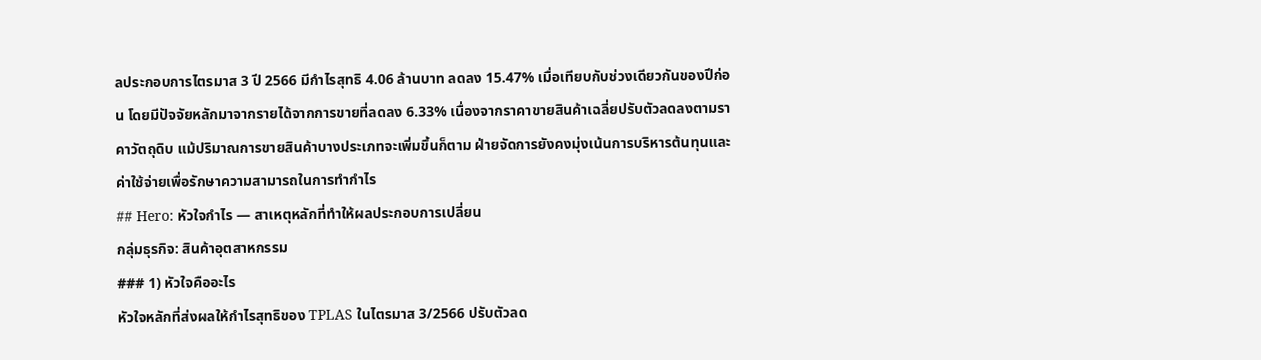ลประกอบการไตรมาส 3 ปี 2566 มีกำไรสุทธิ 4.06 ล้านบาท ลดลง 15.47% เมื่อเทียบกับช่วงเดียวกันของปีก่อน โดยมีปัจจัยหลักมาจากรายได้จากการขายที่ลดลง 6.33% เนื่องจากราคาขายสินค้าเฉลี่ยปรับตัวลดลงตามราคาวัตถุดิบ แม้ปริมาณการขายสินค้าบางประเภทจะเพิ่มขึ้นก็ตาม ฝ่ายจัดการยังคงมุ่งเน้นการบริหารต้นทุนและค่าใช้จ่ายเพื่อรักษาความสามารถในการทำกำไร
## Hero: หัวใจกำไร — สาเหตุหลักที่ทำให้ผลประกอบการเปลี่ยน
กลุ่มธุรกิจ: สินค้าอุตสาหกรรม
### 1) หัวใจคืออะไร
หัวใจหลักที่ส่งผลให้กำไรสุทธิของ TPLAS ในไตรมาส 3/2566 ปรับตัวลด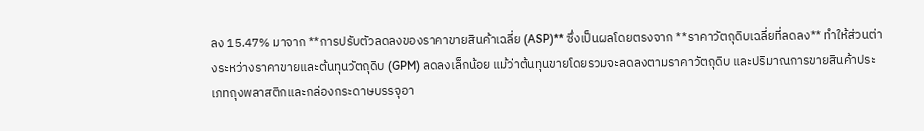ลง 15.47% มาจาก **การปรับตัวลดลงของราคาขายสินค้าเฉลี่ย (ASP)** ซึ่งเป็นผลโดยตรงจาก **ราคาวัตถุดิบเฉลี่ยที่ลดลง** ทำให้ส่วนต่างระหว่างราคาขายและต้นทุนวัตถุดิบ (GPM) ลดลงเล็กน้อย แม้ว่าต้นทุนขายโดยรวมจะลดลงตามราคาวัตถุดิบ และปริมาณการขายสินค้าประเภทถุงพลาสติกและกล่องกระดาษบรรจุอา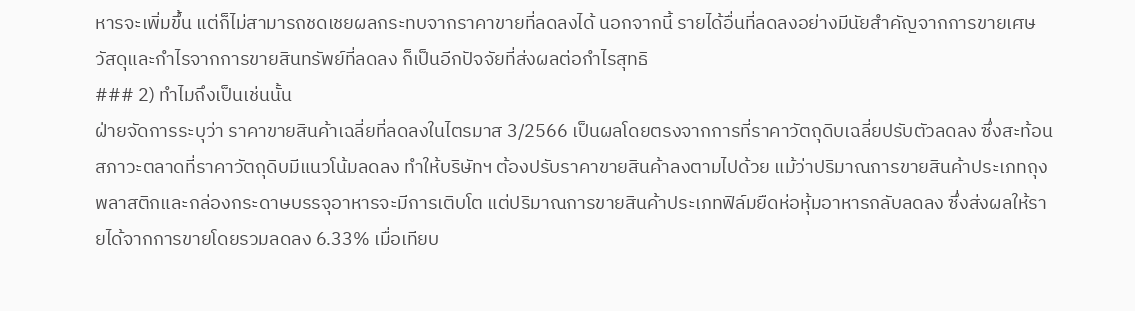หารจะเพิ่มขึ้น แต่ก็ไม่สามารถชดเชยผลกระทบจากราคาขายที่ลดลงได้ นอกจากนี้ รายได้อื่นที่ลดลงอย่างมีนัยสำคัญจากการขายเศษวัสดุและกำไรจากการขายสินทรัพย์ที่ลดลง ก็เป็นอีกปัจจัยที่ส่งผลต่อกำไรสุทธิ
### 2) ทำไมถึงเป็นเช่นนั้น
ฝ่ายจัดการระบุว่า ราคาขายสินค้าเฉลี่ยที่ลดลงในไตรมาส 3/2566 เป็นผลโดยตรงจากการที่ราคาวัตถุดิบเฉลี่ยปรับตัวลดลง ซึ่งสะท้อนสภาวะตลาดที่ราคาวัตถุดิบมีแนวโน้มลดลง ทำให้บริษัทฯ ต้องปรับราคาขายสินค้าลงตามไปด้วย แม้ว่าปริมาณการขายสินค้าประเภทถุงพลาสติกและกล่องกระดาษบรรจุอาหารจะมีการเติบโต แต่ปริมาณการขายสินค้าประเภทฟิล์มยืดห่อหุ้มอาหารกลับลดลง ซึ่งส่งผลให้รายได้จากการขายโดยรวมลดลง 6.33% เมื่อเทียบ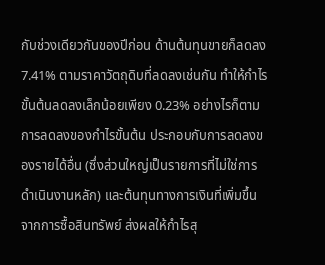กับช่วงเดียวกันของปีก่อน ด้านต้นทุนขายก็ลดลง 7.41% ตามราคาวัตถุดิบที่ลดลงเช่นกัน ทำให้กำไรขั้นต้นลดลงเล็กน้อยเพียง 0.23% อย่างไรก็ตาม การลดลงของกำไรขั้นต้น ประกอบกับการลดลงของรายได้อื่น (ซึ่งส่วนใหญ่เป็นรายการที่ไม่ใช่การดำเนินงานหลัก) และต้นทุนทางการเงินที่เพิ่มขึ้นจากการซื้อสินทรัพย์ ส่งผลให้กำไรสุ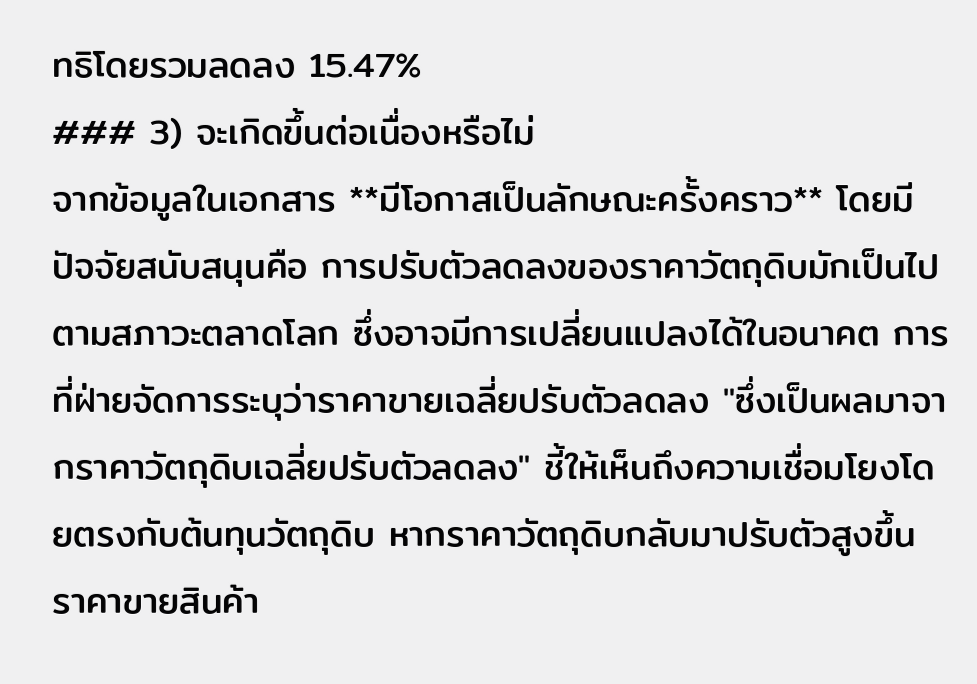ทธิโดยรวมลดลง 15.47%
### 3) จะเกิดขึ้นต่อเนื่องหรือไม่
จากข้อมูลในเอกสาร **มีโอกาสเป็นลักษณะครั้งคราว** โดยมีปัจจัยสนับสนุนคือ การปรับตัวลดลงของราคาวัตถุดิบมักเป็นไปตามสภาวะตลาดโลก ซึ่งอาจมีการเปลี่ยนแปลงได้ในอนาคต การที่ฝ่ายจัดการระบุว่าราคาขายเฉลี่ยปรับตัวลดลง "ซึ่งเป็นผลมาจากราคาวัตถุดิบเฉลี่ยปรับตัวลดลง" ชี้ให้เห็นถึงความเชื่อมโยงโดยตรงกับต้นทุนวัตถุดิบ หากราคาวัตถุดิบกลับมาปรับตัวสูงขึ้น ราคาขายสินค้า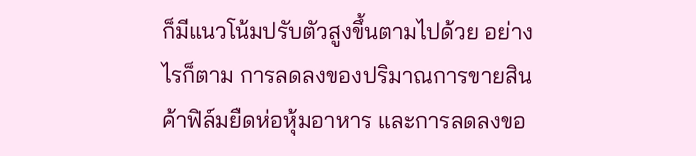ก็มีแนวโน้มปรับตัวสูงขึ้นตามไปด้วย อย่างไรก็ตาม การลดลงของปริมาณการขายสินค้าฟิล์มยืดห่อหุ้มอาหาร และการลดลงขอ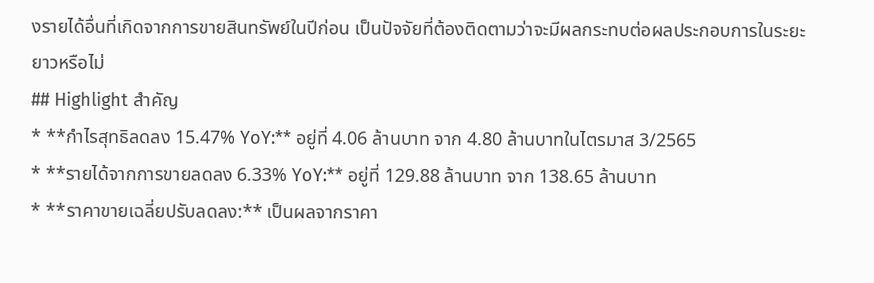งรายได้อื่นที่เกิดจากการขายสินทรัพย์ในปีก่อน เป็นปัจจัยที่ต้องติดตามว่าจะมีผลกระทบต่อผลประกอบการในระยะยาวหรือไม่
## Highlight สำคัญ
* **กำไรสุทธิลดลง 15.47% YoY:** อยู่ที่ 4.06 ล้านบาท จาก 4.80 ล้านบาทในไตรมาส 3/2565
* **รายได้จากการขายลดลง 6.33% YoY:** อยู่ที่ 129.88 ล้านบาท จาก 138.65 ล้านบาท
* **ราคาขายเฉลี่ยปรับลดลง:** เป็นผลจากราคา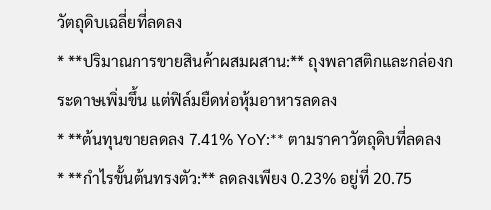วัตถุดิบเฉลี่ยที่ลดลง
* **ปริมาณการขายสินค้าผสมผสาน:** ถุงพลาสติกและกล่องกระดาษเพิ่มขึ้น แต่ฟิล์มยืดห่อหุ้มอาหารลดลง
* **ต้นทุนขายลดลง 7.41% YoY:** ตามราคาวัตถุดิบที่ลดลง
* **กำไรขั้นต้นทรงตัว:** ลดลงเพียง 0.23% อยู่ที่ 20.75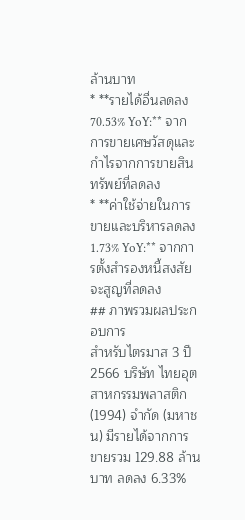ล้านบาท
* **รายได้อื่นลดลง 70.53% YoY:** จากการขายเศษวัสดุและกำไรจากการขายสินทรัพย์ที่ลดลง
* **ค่าใช้จ่ายในการขายและบริหารลดลง 1.73% YoY:** จากการตั้งสำรองหนี้สงสัยจะสูญที่ลดลง
## ภาพรวมผลประกอบการ
สำหรับไตรมาส 3 ปี 2566 บริษัท ไทยอุตสาหกรรมพลาสติก (1994) จำกัด (มหาชน) มีรายได้จากการขายรวม 129.88 ล้านบาท ลดลง 6.33%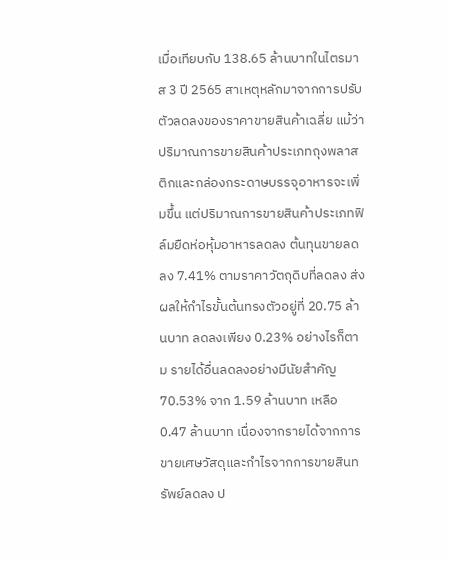เมื่อเทียบกับ 138.65 ล้านบาทในไตรมาส 3 ปี 2565 สาเหตุหลักมาจากการปรับตัวลดลงของราคาขายสินค้าเฉลี่ย แม้ว่าปริมาณการขายสินค้าประเภทถุงพลาสติกและกล่องกระดาษบรรจุอาหารจะเพิ่มขึ้น แต่ปริมาณการขายสินค้าประเภทฟิล์มยืดห่อหุ้มอาหารลดลง ต้นทุนขายลดลง 7.41% ตามราคาวัตถุดิบที่ลดลง ส่งผลให้กำไรขั้นต้นทรงตัวอยู่ที่ 20.75 ล้านบาท ลดลงเพียง 0.23% อย่างไรก็ตาม รายได้อื่นลดลงอย่างมีนัยสำคัญ 70.53% จาก 1.59 ล้านบาท เหลือ 0.47 ล้านบาท เนื่องจากรายได้จากการขายเศษวัสดุและกำไรจากการขายสินทรัพย์ลดลง ป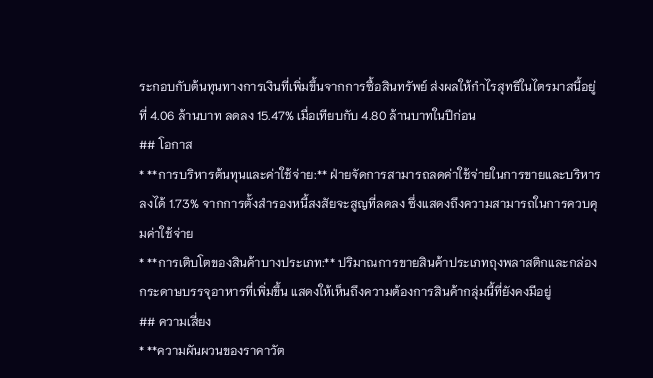ระกอบกับต้นทุนทางการเงินที่เพิ่มขึ้นจากการซื้อสินทรัพย์ ส่งผลให้กำไรสุทธิในไตรมาสนี้อยู่ที่ 4.06 ล้านบาท ลดลง 15.47% เมื่อเทียบกับ 4.80 ล้านบาทในปีก่อน
## โอกาส
* **การบริหารต้นทุนและค่าใช้จ่าย:** ฝ่ายจัดการสามารถลดค่าใช้จ่ายในการขายและบริหารลงได้ 1.73% จากการตั้งสำรองหนี้สงสัยจะสูญที่ลดลง ซึ่งแสดงถึงความสามารถในการควบคุมค่าใช้จ่าย
* **การเติบโตของสินค้าบางประเภท:** ปริมาณการขายสินค้าประเภทถุงพลาสติกและกล่องกระดาษบรรจุอาหารที่เพิ่มขึ้น แสดงให้เห็นถึงความต้องการสินค้ากลุ่มนี้ที่ยังคงมีอยู่
## ความเสี่ยง
* **ความผันผวนของราคาวัต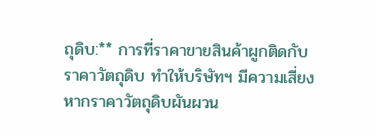ถุดิบ:** การที่ราคาขายสินค้าผูกติดกับราคาวัตถุดิบ ทำให้บริษัทฯ มีความเสี่ยงหากราคาวัตถุดิบผันผวน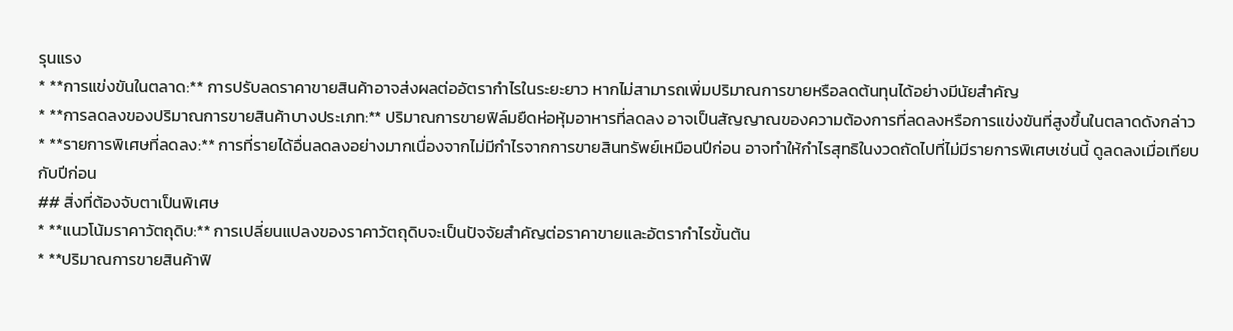รุนแรง
* **การแข่งขันในตลาด:** การปรับลดราคาขายสินค้าอาจส่งผลต่ออัตรากำไรในระยะยาว หากไม่สามารถเพิ่มปริมาณการขายหรือลดต้นทุนได้อย่างมีนัยสำคัญ
* **การลดลงของปริมาณการขายสินค้าบางประเภท:** ปริมาณการขายฟิล์มยืดห่อหุ้มอาหารที่ลดลง อาจเป็นสัญญาณของความต้องการที่ลดลงหรือการแข่งขันที่สูงขึ้นในตลาดดังกล่าว
* **รายการพิเศษที่ลดลง:** การที่รายได้อื่นลดลงอย่างมากเนื่องจากไม่มีกำไรจากการขายสินทรัพย์เหมือนปีก่อน อาจทำให้กำไรสุทธิในงวดถัดไปที่ไม่มีรายการพิเศษเช่นนี้ ดูลดลงเมื่อเทียบกับปีก่อน
## สิ่งที่ต้องจับตาเป็นพิเศษ
* **แนวโน้มราคาวัตถุดิบ:** การเปลี่ยนแปลงของราคาวัตถุดิบจะเป็นปัจจัยสำคัญต่อราคาขายและอัตรากำไรขั้นต้น
* **ปริมาณการขายสินค้าฟิ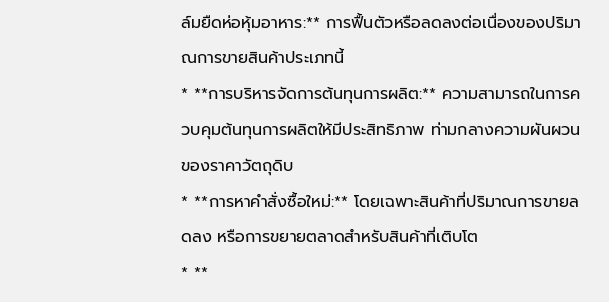ล์มยืดห่อหุ้มอาหาร:** การฟื้นตัวหรือลดลงต่อเนื่องของปริมาณการขายสินค้าประเภทนี้
* **การบริหารจัดการต้นทุนการผลิต:** ความสามารถในการควบคุมต้นทุนการผลิตให้มีประสิทธิภาพ ท่ามกลางความผันผวนของราคาวัตถุดิบ
* **การหาคำสั่งซื้อใหม่:** โดยเฉพาะสินค้าที่ปริมาณการขายลดลง หรือการขยายตลาดสำหรับสินค้าที่เติบโต
* **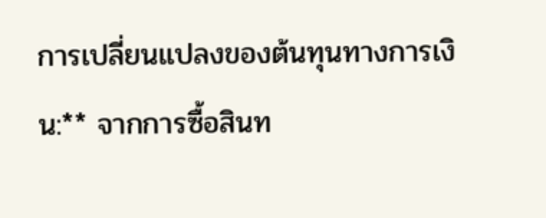การเปลี่ยนแปลงของต้นทุนทางการเงิน:** จากการซื้อสินท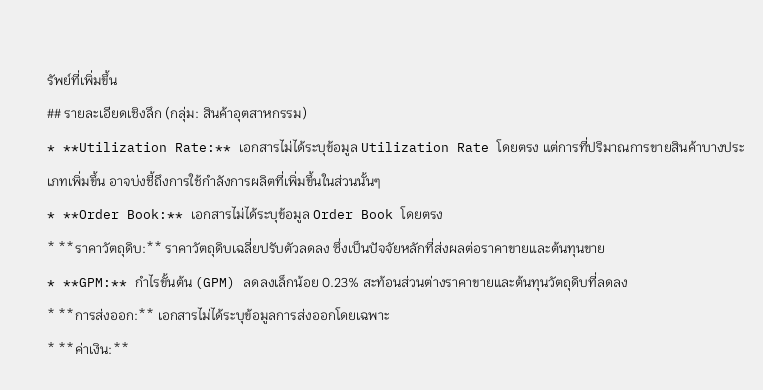รัพย์ที่เพิ่มขึ้น
## รายละเอียดเชิงลึก (กลุ่ม: สินค้าอุตสาหกรรม)
* **Utilization Rate:** เอกสารไม่ได้ระบุข้อมูล Utilization Rate โดยตรง แต่การที่ปริมาณการขายสินค้าบางประเภทเพิ่มขึ้น อาจบ่งชี้ถึงการใช้กำลังการผลิตที่เพิ่มขึ้นในส่วนนั้นๆ
* **Order Book:** เอกสารไม่ได้ระบุข้อมูล Order Book โดยตรง
* **ราคาวัตถุดิบ:** ราคาวัตถุดิบเฉลี่ยปรับตัวลดลง ซึ่งเป็นปัจจัยหลักที่ส่งผลต่อราคาขายและต้นทุนขาย
* **GPM:** กำไรขั้นต้น (GPM) ลดลงเล็กน้อย 0.23% สะท้อนส่วนต่างราคาขายและต้นทุนวัตถุดิบที่ลดลง
* **การส่งออก:** เอกสารไม่ได้ระบุข้อมูลการส่งออกโดยเฉพาะ
* **ค่าเงิน:**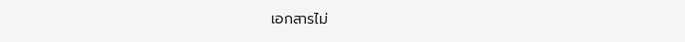เอกสารไม่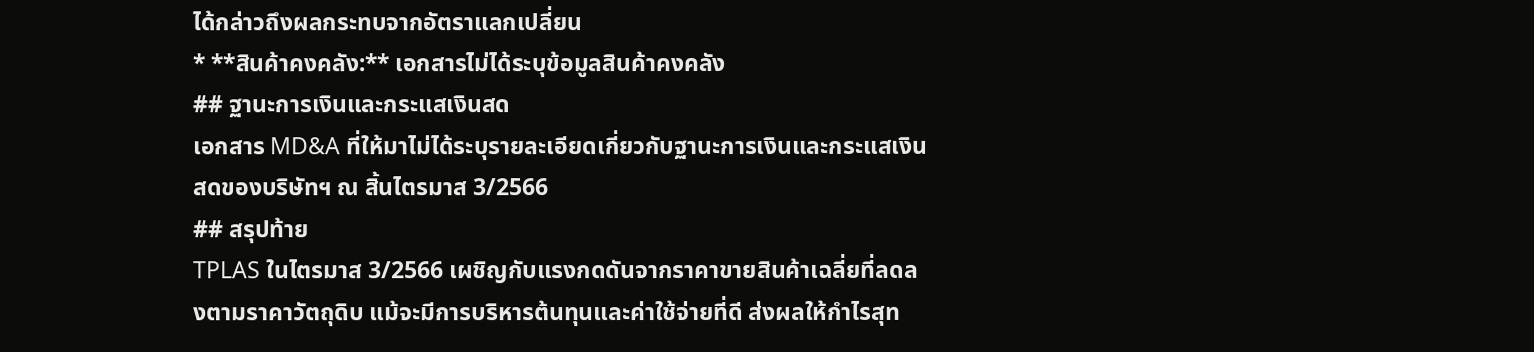ได้กล่าวถึงผลกระทบจากอัตราแลกเปลี่ยน
* **สินค้าคงคลัง:** เอกสารไม่ได้ระบุข้อมูลสินค้าคงคลัง
## ฐานะการเงินและกระแสเงินสด
เอกสาร MD&A ที่ให้มาไม่ได้ระบุรายละเอียดเกี่ยวกับฐานะการเงินและกระแสเงินสดของบริษัทฯ ณ สิ้นไตรมาส 3/2566
## สรุปท้าย
TPLAS ในไตรมาส 3/2566 เผชิญกับแรงกดดันจากราคาขายสินค้าเฉลี่ยที่ลดลงตามราคาวัตถุดิบ แม้จะมีการบริหารต้นทุนและค่าใช้จ่ายที่ดี ส่งผลให้กำไรสุท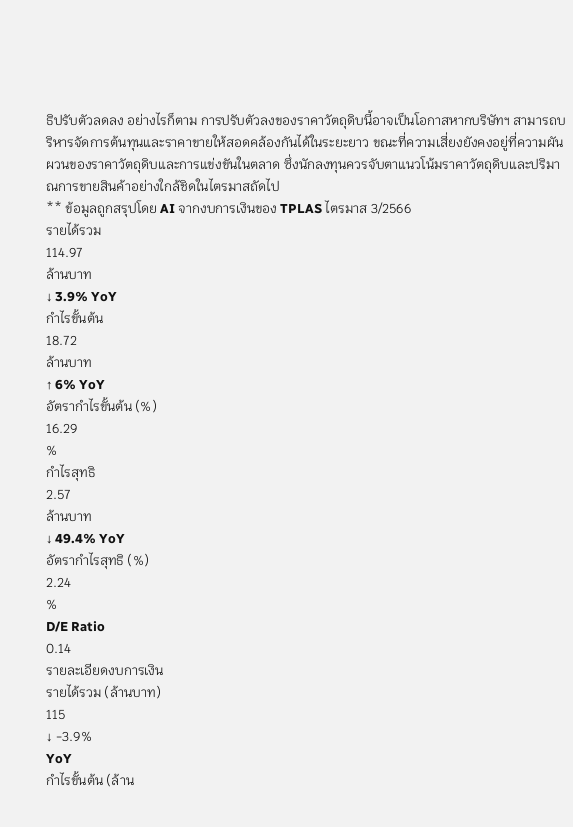ธิปรับตัวลดลง อย่างไรก็ตาม การปรับตัวลงของราคาวัตถุดิบนี้อาจเป็นโอกาสหากบริษัทฯ สามารถบริหารจัดการต้นทุนและราคาขายให้สอดคล้องกันได้ในระยะยาว ขณะที่ความเสี่ยงยังคงอยู่ที่ความผันผวนของราคาวัตถุดิบและการแข่งขันในตลาด ซึ่งนักลงทุนควรจับตาแนวโน้มราคาวัตถุดิบและปริมาณการขายสินค้าอย่างใกล้ชิดในไตรมาสถัดไป
** ข้อมูลถูกสรุปโดย AI จากงบการเงินของ TPLAS ไตรมาส 3/2566
รายได้รวม
114.97
ล้านบาท
↓ 3.9% YoY
กำไรขั้นต้น
18.72
ล้านบาท
↑ 6% YoY
อัตรากำไรขั้นต้น (%)
16.29
%
กำไรสุทธิ
2.57
ล้านบาท
↓ 49.4% YoY
อัตรากำไรสุทธิ (%)
2.24
%
D/E Ratio
0.14
รายละเอียดงบการเงิน
รายได้รวม (ล้านบาท)
115
↓ -3.9%
YoY
กำไรขั้นต้น (ล้าน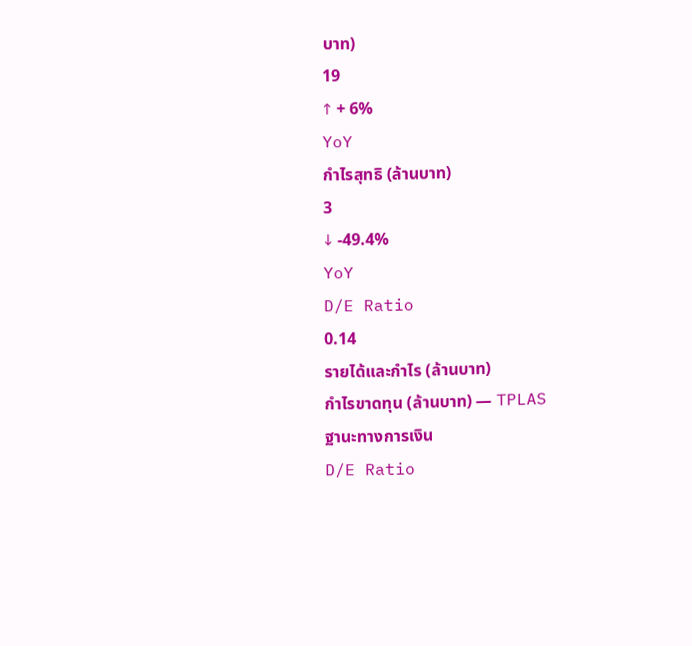บาท)
19
↑ + 6%
YoY
กำไรสุทธิ (ล้านบาท)
3
↓ -49.4%
YoY
D/E Ratio
0.14
รายได้และกำไร (ล้านบาท)
กำไรขาดทุน (ล้านบาท) — TPLAS
ฐานะทางการเงิน
D/E Ratio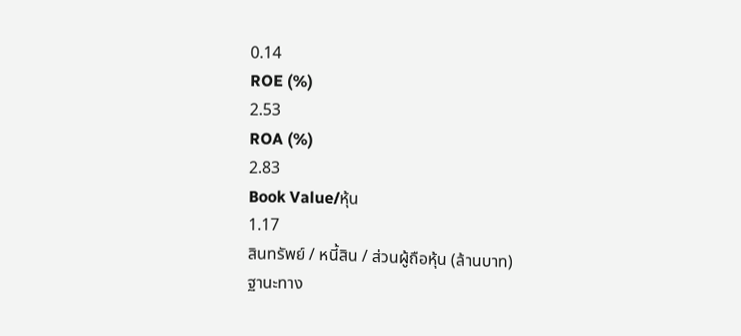0.14
ROE (%)
2.53
ROA (%)
2.83
Book Value/หุ้น
1.17
สินทรัพย์ / หนี้สิน / ส่วนผู้ถือหุ้น (ล้านบาท)
ฐานะทาง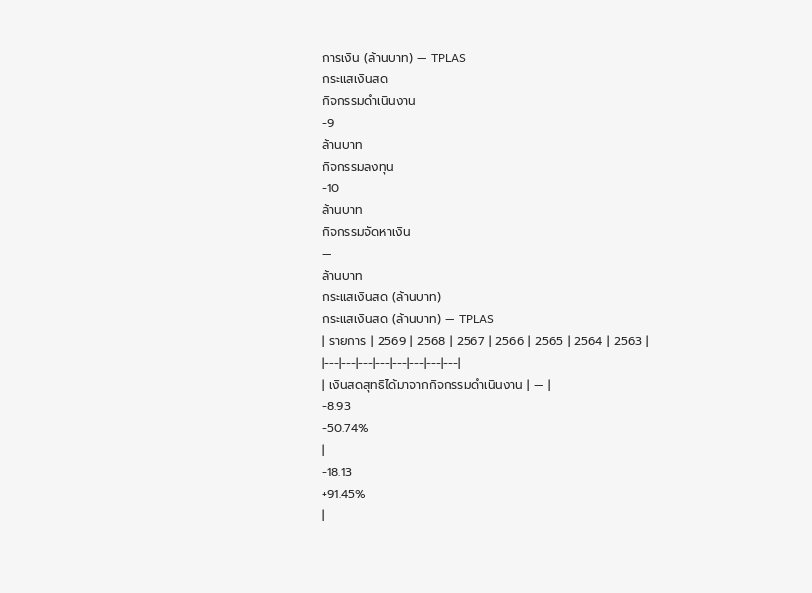การเงิน (ล้านบาท) — TPLAS
กระแสเงินสด
กิจกรรมดำเนินงาน
-9
ล้านบาท
กิจกรรมลงทุน
-10
ล้านบาท
กิจกรรมจัดหาเงิน
—
ล้านบาท
กระแสเงินสด (ล้านบาท)
กระแสเงินสด (ล้านบาท) — TPLAS
| รายการ | 2569 | 2568 | 2567 | 2566 | 2565 | 2564 | 2563 |
|---|---|---|---|---|---|---|---|
| เงินสดสุทธิได้มาจากกิจกรรมดำเนินงาน | — |
-8.93
-50.74%
|
-18.13
+91.45%
|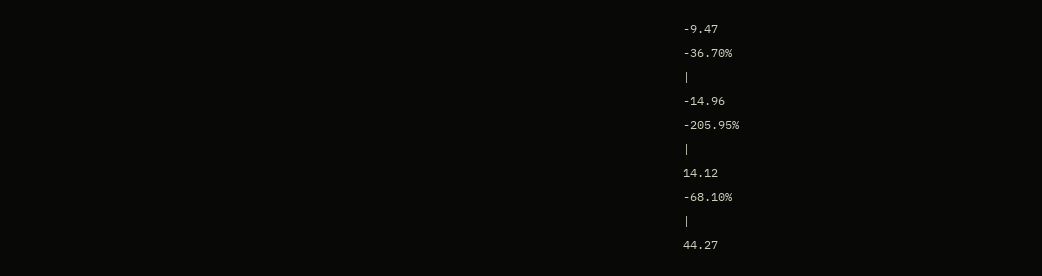-9.47
-36.70%
|
-14.96
-205.95%
|
14.12
-68.10%
|
44.27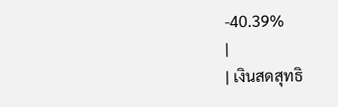-40.39%
|
| เงินสดสุทธิ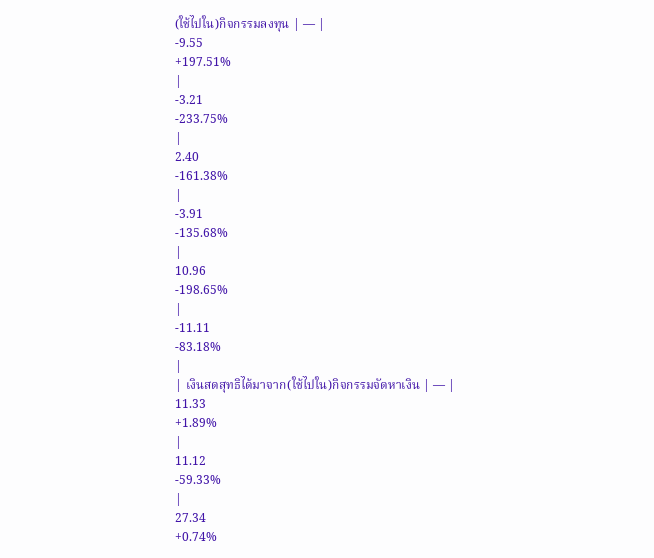(ใช้ไปใน)กิจกรรมลงทุน | — |
-9.55
+197.51%
|
-3.21
-233.75%
|
2.40
-161.38%
|
-3.91
-135.68%
|
10.96
-198.65%
|
-11.11
-83.18%
|
| เงินสดสุทธิได้มาจาก(ใช้ไปใน)กิจกรรมจัดหาเงิน | — |
11.33
+1.89%
|
11.12
-59.33%
|
27.34
+0.74%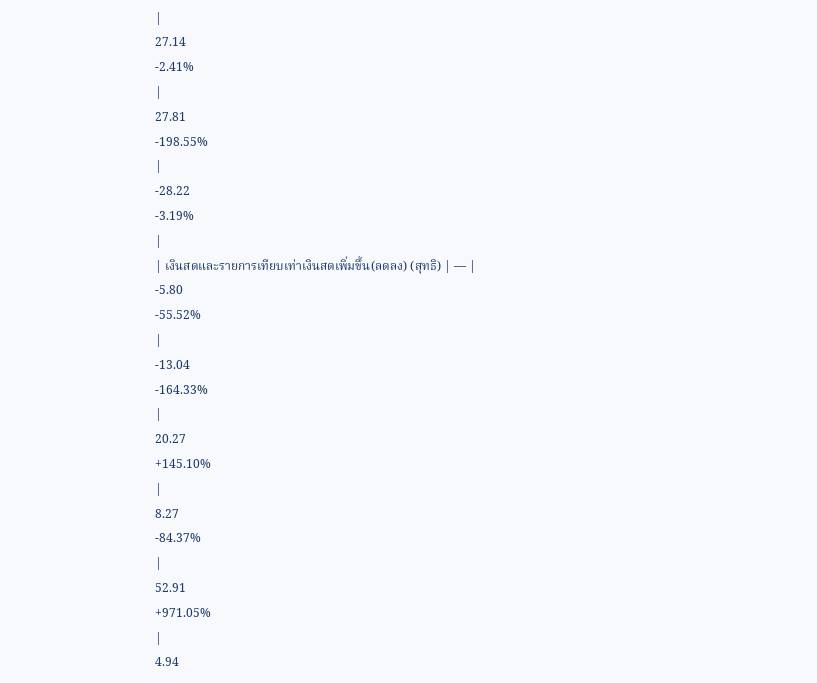|
27.14
-2.41%
|
27.81
-198.55%
|
-28.22
-3.19%
|
| เงินสดและรายการเทียบเท่าเงินสดเพิ่มขึ้น(ลดลง) (สุทธิ) | — |
-5.80
-55.52%
|
-13.04
-164.33%
|
20.27
+145.10%
|
8.27
-84.37%
|
52.91
+971.05%
|
4.94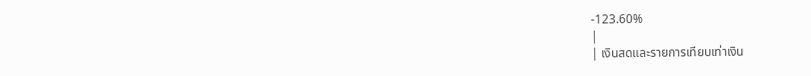-123.60%
|
| เงินสดและรายการเทียบเท่าเงิน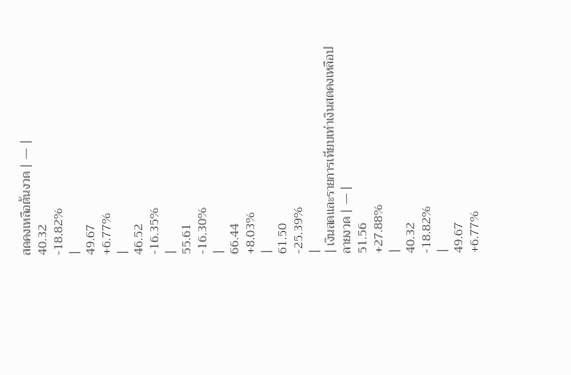สดคงเหลือต้นงวด | — |
40.32
-18.82%
|
49.67
+6.77%
|
46.52
-16.35%
|
55.61
-16.30%
|
66.44
+8.03%
|
61.50
-25.39%
|
| เงินสดและรายการเทียบเท่าเงินสดคงเหลือปลายงวด | — |
51.56
+27.88%
|
40.32
-18.82%
|
49.67
+6.77%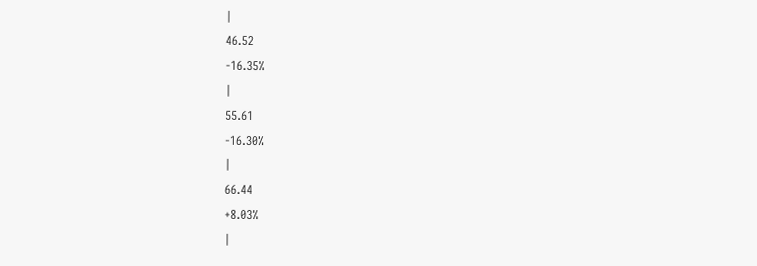|
46.52
-16.35%
|
55.61
-16.30%
|
66.44
+8.03%
|